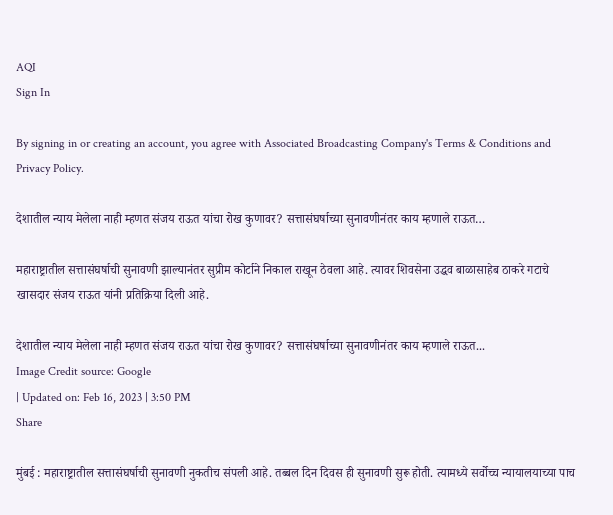AQI
Sign In

By signing in or creating an account, you agree with Associated Broadcasting Company's Terms & Conditions and Privacy Policy.

देशातील न्याय मेलेला नाही म्हणत संजय राऊत यांचा रोख कुणावर? सत्तासंघर्षाच्या सुनावणीनंतर काय म्हणाले राऊत…

महाराष्ट्रातील सत्तासंघर्षाची सुनावणी झाल्यानंतर सुप्रीम कोर्टाने निकाल राखून ठेवला आहे. त्यावर शिवसेना उद्धव बाळासाहेब ठाकरे गटाचे खासदार संजय राऊत यांनी प्रतिक्रिया दिली आहे.

देशातील न्याय मेलेला नाही म्हणत संजय राऊत यांचा रोख कुणावर? सत्तासंघर्षाच्या सुनावणीनंतर काय म्हणाले राऊत...
Image Credit source: Google
| Updated on: Feb 16, 2023 | 3:50 PM
Share

मुंबई : महाराष्ट्रातील सत्तासंघर्षाची सुनावणी नुकतीच संपली आहे. तब्बल दिन दिवस ही सुनावणी सुरू होती. त्यामध्ये सर्वोच्च न्यायालयाच्या पाच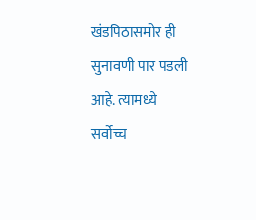खंडपिठासमोर ही सुनावणी पार पडली आहे. त्यामध्ये सर्वोच्च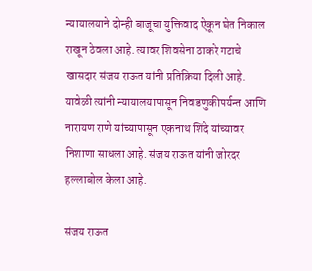न्यायालयाने दोन्ही बाजूचा युक्तिवाद ऐकून घेत निकाल राखून ठेवला आहे. त्यावर शिवसेना ठाकरे गटाचे खासदार संजय राऊत यांनी प्रतिक्रिया दिली आहे. यावेळी त्यांनी न्यायालयापासून निवडणुकीपर्यन्त आणि नारायण राणे यांच्यापासून एकनाथ शिंदे यांच्यावर निशाणा साधला आहे. संजय राऊत यांनी जोरदर हल्लाबोल केला आहे.

संजय राऊत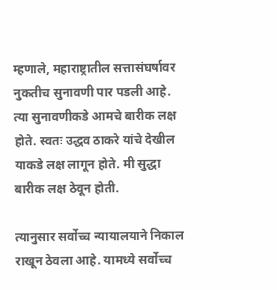म्हणाले, महाराष्ट्रातील सत्तासंघर्षावर नुकतीच सुनावणी पार पडली आहे. त्या सुनावणीकडे आमचे बारीक लक्ष होते. स्वतः उद्धव ठाकरे यांचे देखील याकडे लक्ष लागून होते. मी सुद्धा बारीक लक्ष ठेवून होती.

त्यानुसार सर्वोच्च न्यायालयाने निकाल राखून ठेवला आहे. यामध्ये सर्वोच्च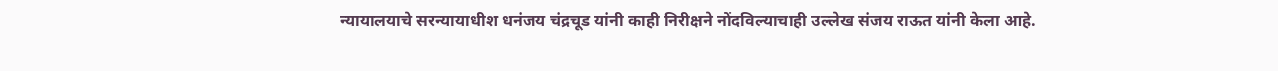न्यायालयाचे सरन्यायाधीश धनंजय चंद्रचूड यांनी काही निरीक्षने नोंदविल्याचाही उल्लेख संजय राऊत यांनी केला आहे.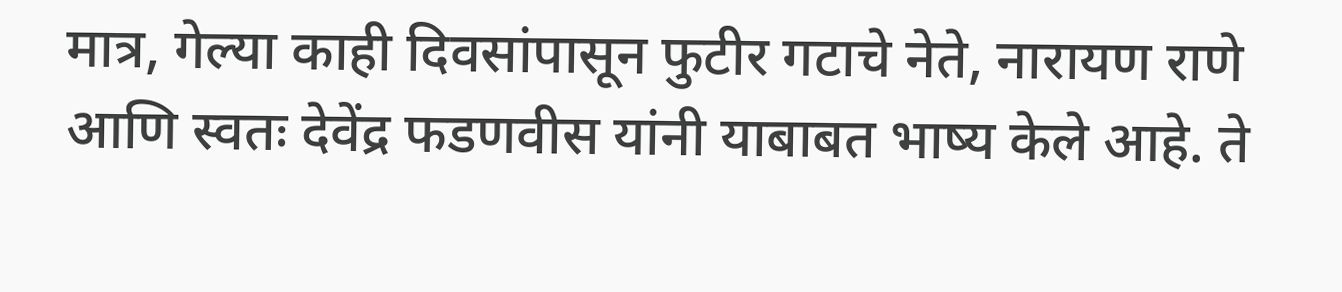मात्र, गेल्या काही दिवसांपासून फुटीर गटाचे नेते, नारायण राणे आणि स्वतः देवेंद्र फडणवीस यांनी याबाबत भाष्य केले आहे. ते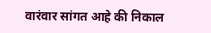वारंवार सांगत आहे की निकाल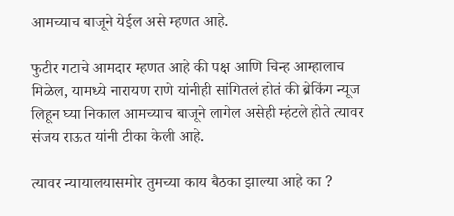आमच्याच बाजूने येईल असे म्हणत आहे.

फुटीर गटाचे आमदार म्हणत आहे की पक्ष आणि चिन्ह आम्हालाच मिळेल, यामध्ये नारायण राणे यांनीही सांगितलं होतं की ब्रेकिंग न्यूज लिहून घ्या निकाल आमच्याच बाजूने लागेल असेही म्हंटले होते त्यावर संजय राऊत यांनी टीका केली आहे.

त्यावर न्यायालयासमोर तुमच्या काय बैठका झाल्या आहे का ?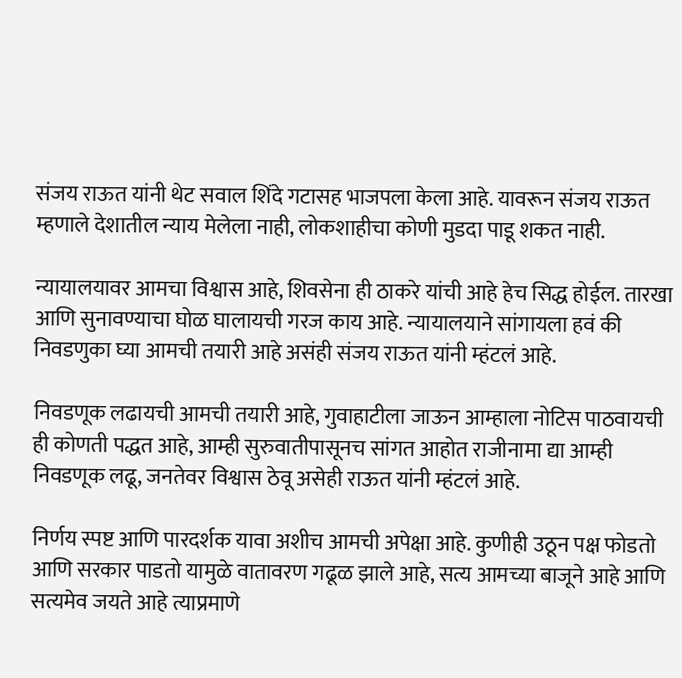संजय राऊत यांनी थेट सवाल शिंदे गटासह भाजपला केला आहे. यावरून संजय राऊत म्हणाले देशातील न्याय मेलेला नाही, लोकशाहीचा कोणी मुडदा पाडू शकत नाही.

न्यायालयावर आमचा विश्वास आहे, शिवसेना ही ठाकरे यांची आहे हेच सिद्ध होईल. तारखा आणि सुनावण्याचा घोळ घालायची गरज काय आहे. न्यायालयाने सांगायला हवं की निवडणुका घ्या आमची तयारी आहे असंही संजय राऊत यांनी म्हंटलं आहे.

निवडणूक लढायची आमची तयारी आहे, गुवाहाटीला जाऊन आम्हाला नोटिस पाठवायची ही कोणती पद्धत आहे, आम्ही सुरुवातीपासूनच सांगत आहोत राजीनामा द्या आम्ही निवडणूक लढू, जनतेवर विश्वास ठेवू असेही राऊत यांनी म्हंटलं आहे.

निर्णय स्पष्ट आणि पारदर्शक यावा अशीच आमची अपेक्षा आहे. कुणीही उठून पक्ष फोडतो आणि सरकार पाडतो यामुळे वातावरण गढूळ झाले आहे, सत्य आमच्या बाजूने आहे आणि सत्यमेव जयते आहे त्याप्रमाणे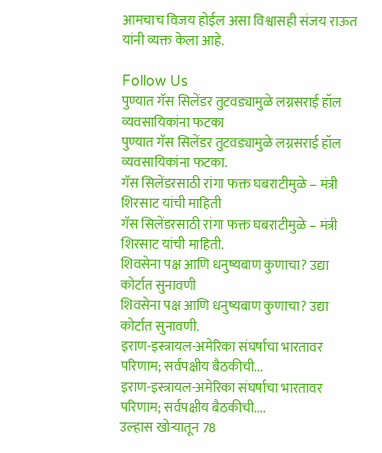आमचाच विजय होईल असा विश्वासही संजय राऊत यांनी व्यक्त केला आहे.

Follow Us
पुण्यात गॅस सिलेंडर तुटवड्यामुळे लग्नसराई हॉल व्यवसायिकांना फटका
पुण्यात गॅस सिलेंडर तुटवड्यामुळे लग्नसराई हॉल व्यवसायिकांना फटका.
गॅस सिलेंडरसाठी रांगा फक्त घबराटीमुळे – मंत्री शिरसाट यांची माहिती
गॅस सिलेंडरसाठी रांगा फक्त घबराटीमुळे – मंत्री शिरसाट यांची माहिती.
शिवसेना पक्ष आणि धनुष्यबाण कुणाचा? उद्या कोर्टात सुनावणी
शिवसेना पक्ष आणि धनुष्यबाण कुणाचा? उद्या कोर्टात सुनावणी.
इराण-इस्त्रायल-अमेरिका संघर्षाचा भारतावर परिणाम; सर्वपक्षीय बैठकीची...
इराण-इस्त्रायल-अमेरिका संघर्षाचा भारतावर परिणाम; सर्वपक्षीय बैठकीची....
उल्हास खोऱ्यातून 78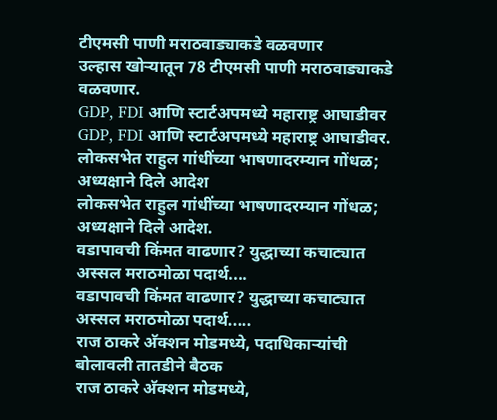टीएमसी पाणी मराठवाड्याकडे वळवणार
उल्हास खोऱ्यातून 78 टीएमसी पाणी मराठवाड्याकडे वळवणार.
GDP, FDI आणि स्टार्टअपमध्ये महाराष्ट्र आघाडीवर
GDP, FDI आणि स्टार्टअपमध्ये महाराष्ट्र आघाडीवर.
लोकसभेत राहुल गांधींच्या भाषणादरम्यान गोंधळ; अध्यक्षाने दिले आदेश
लोकसभेत राहुल गांधींच्या भाषणादरम्यान गोंधळ; अध्यक्षाने दिले आदेश.
वडापावची किंमत वाढणार? युद्धाच्या कचाट्यात अस्सल मराठमोळा पदार्थ....
वडापावची किंमत वाढणार? युद्धाच्या कचाट्यात अस्सल मराठमोळा पदार्थ.....
राज ठाकरे अ‍ॅक्शन मोडमध्ये, पदाधिकाऱ्यांची बोलावली तातडीने बैठक
राज ठाकरे अ‍ॅक्शन मोडमध्ये,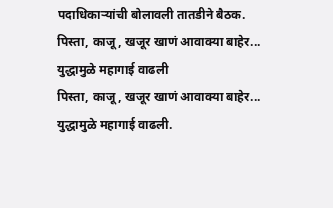पदाधिकाऱ्यांची बोलावली तातडीने बैठक.
पिस्ता, काजू, खजूर खाणं आवाक्या बाहेर... युद्धामुळे महागाई वाढली
पिस्ता, काजू, खजूर खाणं आवाक्या बाहेर... युद्धामुळे महागाई वाढली.